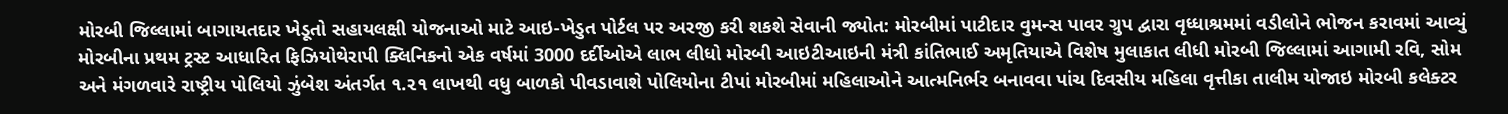મોરબી જિલ્લામાં બાગાયતદાર ખેડૂતો સહાયલક્ષી યોજનાઓ માટે આઇ-ખેડુત પોર્ટલ પર અરજી કરી શકશે સેવાની જ્યોત: મોરબીમાં પાટીદાર વુમન્સ પાવર ગ્રુપ દ્વારા વૃધ્ધાશ્રમમાં વડીલોને ભોજન કરાવમાં આવ્યું મોરબીના પ્રથમ ટ્રસ્ટ આધારિત ફિઝિયોથેરાપી ક્લિનિકનો એક વર્ષમાં 3000 દર્દીઓએ લાભ લીધો મોરબી આઇટીઆઇની મંત્રી કાંતિભાઈ અમૃતિયાએ વિશેષ મુલાકાત લીધી મોરબી જિલ્લામાં આગામી રવિ, સોમ અને મંગળવારે રાષ્ટ્રીય પોલિયો ઝુંબેશ અંતર્ગત ૧.૨૧ લાખથી વધુ બાળકો પીવડાવાશે પોલિયોના ટીપાં મોરબીમાં મહિલાઓને આત્મનિર્ભર બનાવવા પાંચ દિવસીય મહિલા વૃત્તીકા તાલીમ યોજાઇ મોરબી કલેક્ટર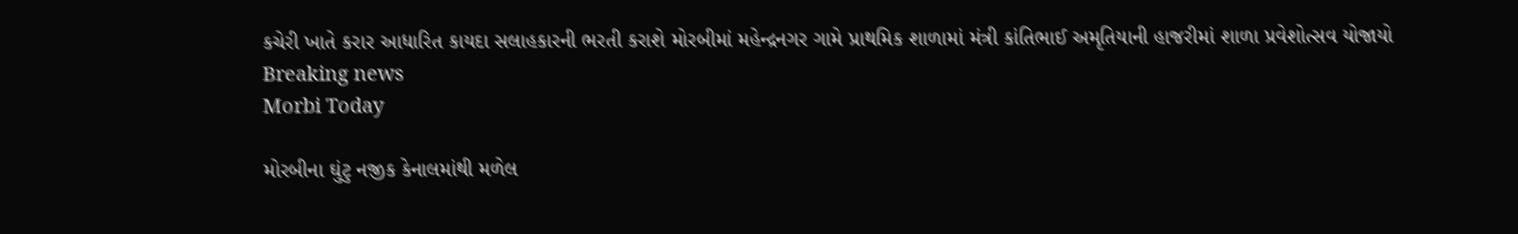કચેરી ખાતે કરાર આધારિત કાયદા સલાહકારની ભરતી કરાશે મોરબીમાં મહેન્દ્રનગર ગામે પ્રાથમિક શાળામાં મંત્રી કાંતિભાઈ અમૃતિયાની હાજરીમાં શાળા પ્રવેશોત્સવ યોજાયો
Breaking news
Morbi Today

મોરબીના ઘુંટુ નજીક કેનાલમાંથી મળેલ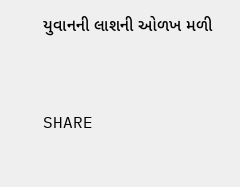યુવાનની લાશની ઓળખ મળી


SHARE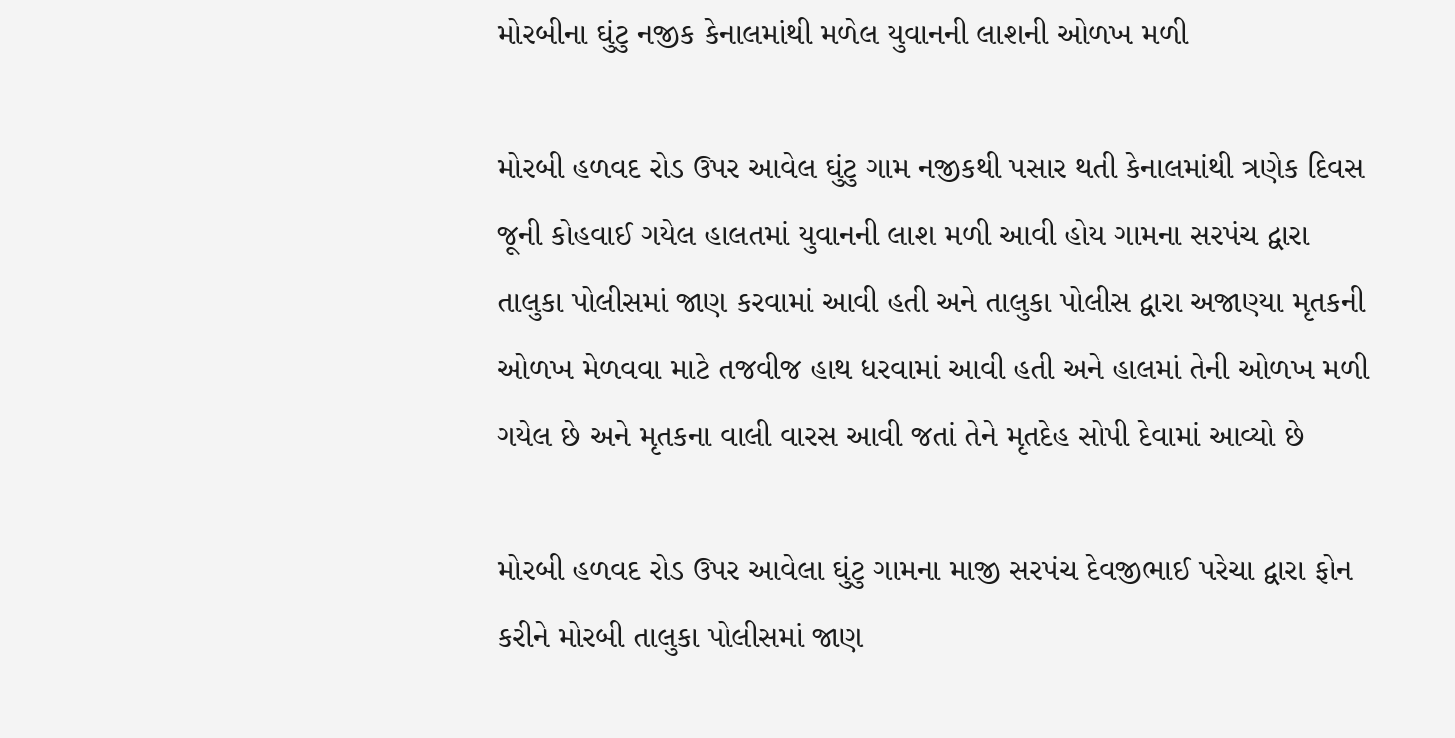મોરબીના ઘુંટુ નજીક કેનાલમાંથી મળેલ યુવાનની લાશની ઓળખ મળી

મોરબી હળવદ રોડ ઉપર આવેલ ઘુંટુ ગામ નજીકથી પસાર થતી કેનાલમાંથી ત્રણેક દિવસ જૂની કોહવાઈ ગયેલ હાલતમાં યુવાનની લાશ મળી આવી હોય ગામના સરપંચ દ્વારા તાલુકા પોલીસમાં જાણ કરવામાં આવી હતી અને તાલુકા પોલીસ દ્વારા અજાણ્યા મૃતકની ઓળખ મેળવવા માટે તજવીજ હાથ ધરવામાં આવી હતી અને હાલમાં તેની ઓળખ મળી ગયેલ છે અને મૃતકના વાલી વારસ આવી જતાં તેને મૃતદેહ સોપી દેવામાં આવ્યો છે

મોરબી હળવદ રોડ ઉપર આવેલા ઘુંટુ ગામના માજી સરપંચ દેવજીભાઈ પરેચા દ્વારા ફોન કરીને મોરબી તાલુકા પોલીસમાં જાણ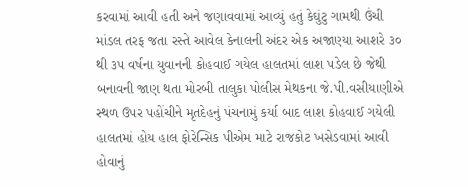કરવામાં આવી હતી અને જણાવવામાં આવ્યું હતું કેઘુંટુ ગામથી ઉંચી માંડલ તરફ જતા રસ્તે આવેલ કેનાલની અંદર એક અજાણ્યા આશરે ૩૦ થી ૩૫ વર્ષના યુવાનની કોહવાઈ ગયેલ હાલતમાં લાશ પડેલ છે જેથી બનાવની જાણ થતા મોરબી તાલુકા પોલીસ મેથકના જે.પી.વસીયાણીએ સ્થળ ઉપર પહોંચીને મૃતદેહનું પંચનામું કર્યા બાદ લાશ કોહવાઈ ગયેલી હાલતમાં હોય હાલ ફોરેન્સિક પીએમ માટે રાજકોટ ખસેડવામાં આવી હોવાનું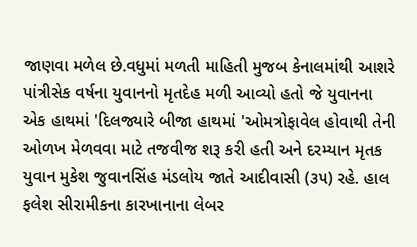જાણવા મળેલ છે.વધુમાં મળતી માહિતી મુજબ કેનાલમાંથી આશરે પાંત્રીસેક વર્ષના યુવાનનો મૃતદેહ મળી આવ્યો હતો જે યુવાનના એક હાથમાં 'દિલજ્યારે બીજા હાથમાં 'ઓમત્રોફાવેલ હોવાથી તેની ઓળખ મેળવવા માટે તજવીજ શરૂ કરી હતી અને દરમ્યાન મૃતક યુવાન મુકેશ જુવાનસિંહ મંડલોય જાતે આદીવાસી (૩૫) રહે. હાલ ફલેશ સીરામીકના કારખાનાના લેબર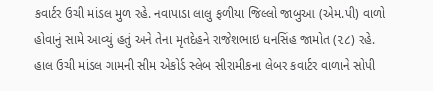કવાર્ટર ઉચી માંડલ મુળ રહે. નવાપાડા લાલુ ફળીયા જિલ્લો જાબુઆ (એમ.પી) વાળો હોવાનું સામે આવ્યું હતું અને તેના મૃતદેહને રાજેશભાઇ ધનસિંહ જામોત (૨૮) રહે. હાલ ઉચી માંડલ ગામની સીમ એકોર્ડ સ્લેબ સીરામીકના લેબર કવાર્ટર વાળાને સોપી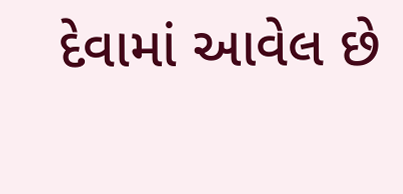દેવામાં આવેલ છે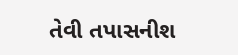તેવી તપાસનીશ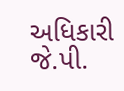અધિકારી જે.પી.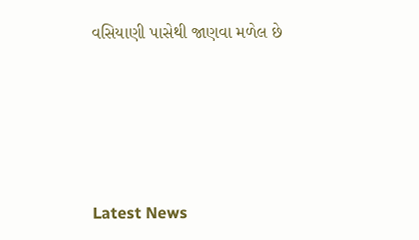વસિયાણી પાસેથી જાણવા મળેલ છે






Latest News